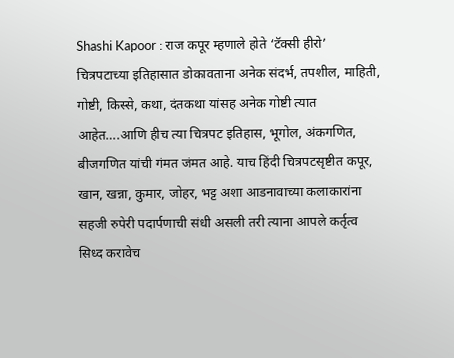Shashi Kapoor : राज कपूर म्हणाले होते ‘टॅक्सी हीरो’
चित्रपटाच्या इतिहासात डोकावताना अनेक संदर्भ, तपशील, माहिती, गोष्टी, किस्से, कथा, दंतकथा यांसह अनेक गोष्टी त्यात आहेत….आणि हीच त्या चित्रपट इतिहास, भूगोल, अंकगणित, बीजगणित यांची गंमत जंमत आहे. याच हिंदी चित्रपटसृष्टीत कपूर, खान, खन्ना, कुमार, जोहर, भट्ट अशा आडनावाच्या कलाकारांना सहजी रुपेरी पदार्पणाची संधी असली तरी त्याना आपले कर्तृत्व सिध्द करावेच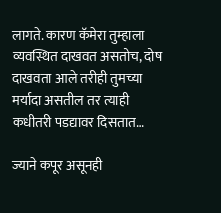लागते. कारण कॅमेरा तुम्हाला व्यवस्थित दाखवत असतोच, दोष दाखवता आले तरीही तुमच्या मर्यादा असतील तर त्याही कधीतरी पडद्यावर दिसतात…

ज्याने कपूर असूनही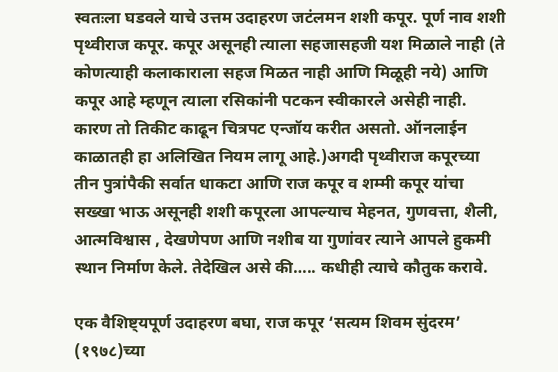स्वतःला घडवले याचे उत्तम उदाहरण जटंलमन शशी कपूर. पूर्ण नाव शशी पृथ्वीराज कपूर. कपूर असूनही त्याला सहजासहजी यश मिळाले नाही (ते कोणत्याही कलाकाराला सहज मिळत नाही आणि मिळूही नये) आणि कपूर आहे म्हणून त्याला रसिकांनी पटकन स्वीकारले असेही नाही. कारण तो तिकीट काढून चित्रपट एन्जॉय करीत असतो. ऑनलाईन काळातही हा अलिखित नियम लागू आहे.)अगदी पृथ्वीराज कपूरच्या तीन पुत्रांपैकी सर्वात धाकटा आणि राज कपूर व शम्मी कपूर यांचा सख्खा भाऊ असूनही शशी कपूरला आपल्याच मेहनत, गुणवत्ता, शैली, आत्मविश्वास , देखणेपण आणि नशीब या गुणांवर त्याने आपले हुकमी स्थान निर्माण केले. तेदेखिल असे की….. कधीही त्याचे कौतुक करावे.

एक वैशिष्ट्यपूर्ण उदाहरण बघा, राज कपूर ‘सत्यम शिवम सुंदरम’ (१९७८)च्या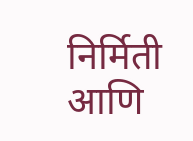निर्मिती आणि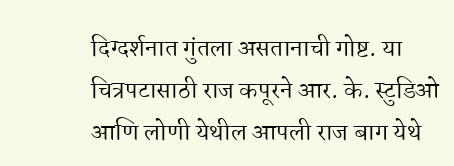दिग्दर्शनात गुंतला असतानाची गोष्ट. या चित्रपटासाठी राज कपूरने आर. के. स्टुडिओ आणि लोणी येथील आपली राज बाग येथे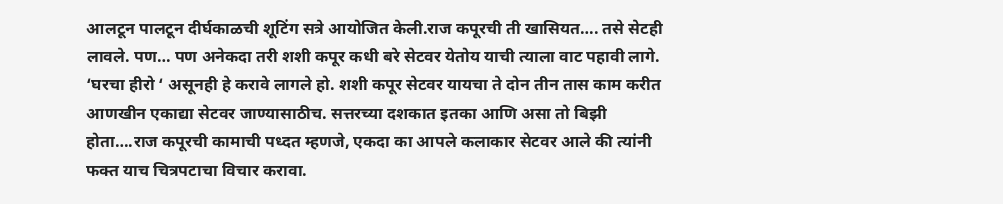आलटून पालटून दीर्घकाळची शूटिंग सत्रे आयोजित केली.राज कपूरची ती खासियत…. तसे सेटही लावले. पण… पण अनेकदा तरी शशी कपूर कधी बरे सेटवर येतोय याची त्याला वाट पहावी लागे. ‘घरचा हीरो ‘ असूनही हे करावे लागले हो. शशी कपूर सेटवर यायचा ते दोन तीन तास काम करीत आणखीन एकाद्या सेटवर जाण्यासाठीच. सत्तरच्या दशकात इतका आणि असा तो बिझी होता….राज कपूरची कामाची पध्दत म्हणजे, एकदा का आपले कलाकार सेटवर आले की त्यांनी फक्त याच चित्रपटाचा विचार करावा.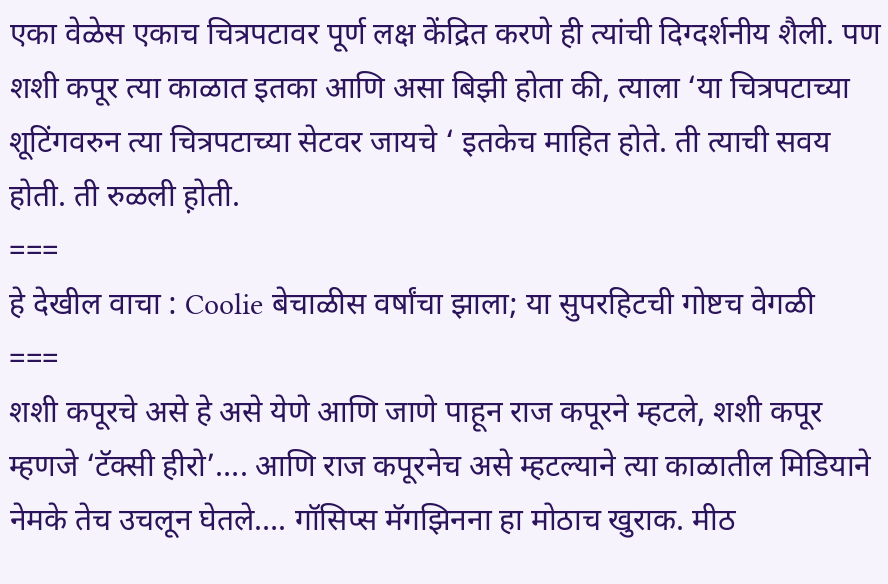एका वेळेस एकाच चित्रपटावर पूर्ण लक्ष केंद्रित करणे ही त्यांची दिग्दर्शनीय शैली. पण शशी कपूर त्या काळात इतका आणि असा बिझी होता की, त्याला ‘या चित्रपटाच्या शूटिंगवरुन त्या चित्रपटाच्या सेटवर जायचे ‘ इतकेच माहित होते. ती त्याची सवय होती. ती रुळली ह़ोती.
===
हे देखील वाचा : Coolie बेचाळीस वर्षांचा झाला; या सुपरहिटची गोष्टच वेगळी
===
शशी कपूरचे असे हे असे येणे आणि जाणे पाहून राज कपूरने म्हटले, शशी कपूर म्हणजे ‘टॅक्सी हीरो’…. आणि राज कपूरनेच असे म्हटल्याने त्या काळातील मिडियाने नेमके तेच उचलून घेतले…. गॉसिप्स मॅगझिनना हा मोठाच खुराक. मीठ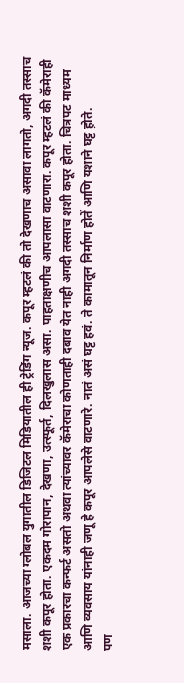मसाला. आजच्या ग्लोबल युगातील डिजिटल मिडियातील ही ट्रेडिंग न्यूज. कपूर म्हटलं की तो देखणाच असावा लागतो, अगदी तस्साच शशी कपूर होता. एकदम गोरापान, देखणा, उत्स्फूर्त, दिलखुलास असा. पाहताक्षणीच आपलासा वाटणारा. कपूर म्हटलं की कॅमेराही एक प्रकारचा कन्फर्ट असतो अथवा त्यांच्यावर कॅमेराचा कोणताही दबाव येत नाही अगदी तस्साच शशी कपूर होता. चित्रपट माध्यम आणि व्यवसाय यांनाही जणू हे कपूर आपलेसे वाटणारे. नातं असं घट्ट हवं. ते कामातून निर्माण होतें आणि यशाने घट्ट ह़ोते.
पण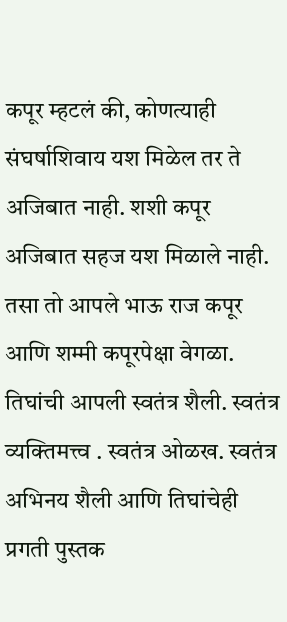कपूर म्हटलं की, कोणत्याही संघर्षाशिवाय यश मिळेल तर ते अजिबात नाही. शशी कपूर अजिबात सहज यश मिळाले नाही. तसा तो आपले भाऊ राज कपूर आणि शम्मी कपूरपेक्षा वेगळा. तिघांची आपली स्वतंत्र शैली. स्वतंत्र व्यक्तिमत्त्व . स्वतंत्र ओळख. स्वतंत्र अभिनय शैली आणि तिघांचेही प्रगती पुस्तक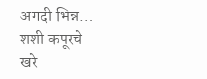अगदी भिन्न… शशी कपूरचे खरे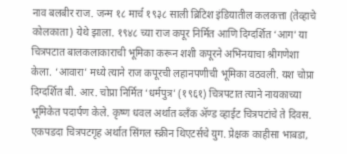नाव बलबीर राज. जन्म १८ मार्च १९३८ साली ब्रिटिश इंडियातील कलकत्ता (तेव्हाचे कोलकाता) येथे झाला. १९४८ च्या राज कपूर निर्मित आणि दिग्दर्शित ‘आग’ या चित्रपटात बालकलाकाराची भूमिका करून शशी कपूरने अभिनयाचा श्रीगणेशा केला. ‘आवारा’ मध्ये त्याने राज कपूरची लहानपणीची भूमिका वठवली. यश चोप्रा दिग्दर्शित बी. आर. चोप्रा निर्मित ‘धर्मपुत्र’ (१९६१) चित्रपटात त्याने नायकाच्या भूमिकेत पदार्पण केले. कृष्ण धवल अर्थात ब्लँक ॲण्ड व्हाईट चित्रपटांचे ते दिवस. एकपडदा चित्रपटगृह अर्थात सिंगल स्क्रीन थिएटर्सचे युग. प्रेक्षक काहीसा भाबडा,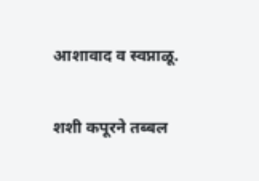आशावाद व स्वप्नाळू.

शशी कपूरने तब्बल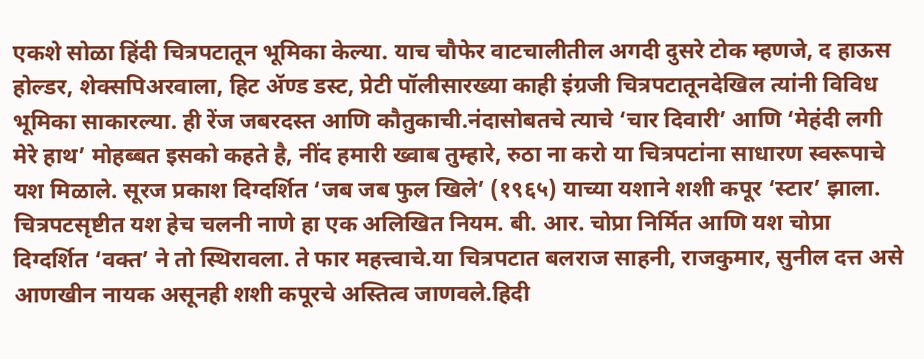एकशे सोळा हिंदी चित्रपटातून भूमिका केल्या. याच चौफेर वाटचालीतील अगदी दुसरे टोक म्हणजे, द हाऊस होल्डर, शेक्सपिअरवाला, हिट ॲण्ड डस्ट, प्रेटी पॉलीसारख्या काही इंग्रजी चित्रपटातूनदेखिल त्यांनी विविध भूमिका साकारल्या. ही रेंज जबरदस्त आणि कौतुकाची.नंदासोबतचे त्याचे ‘चार दिवारी’ आणि ‘मेहंदी लगी मेरे हाथ’ मोहब्बत इसको कहते है, नींद हमारी ख्वाब तुम्हारे, रुठा ना करो या चित्रपटांना साधारण स्वरूपाचे यश मिळाले. सूरज प्रकाश दिग्दर्शित ‘जब जब फुल खिले’ (१९६५) याच्या यशाने शशी कपूर ‘स्टार’ झाला. चित्रपटसृष्टीत यश हेच चलनी नाणे हा एक अलिखित नियम. बी. आर. चोप्रा निर्मित आणि यश चोप्रा दिग्दर्शित ‘वक्त’ ने तो स्थिरावला. ते फार महत्त्वाचे.या चित्रपटात बलराज साहनी, राजकुमार, सुनील दत्त असे आणखीन नायक असूनही शशी कपूरचे अस्तित्व जाणवले.हिदी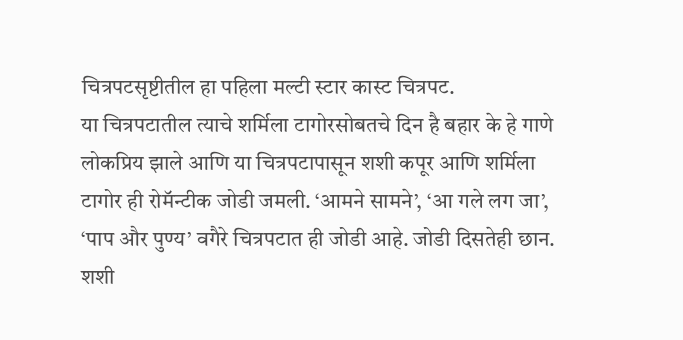चित्रपटसृष्टीतील हा पहिला मल्टी स्टार कास्ट चित्रपट.
या चित्रपटातील त्याचे शर्मिला टागोरसोबतचे दिन है बहार के हे गाणे लोकप्रिय झाले आणि या चित्रपटापासून शशी कपूर आणि शर्मिला टागोर ही रोमॅन्टीक जोडी जमली. ‘आमने सामने’, ‘आ गले लग जा’, ‘पाप और पुण्य’ वगैरे चित्रपटात ही जोडी आहे. जोडी दिसतेही छान. शशी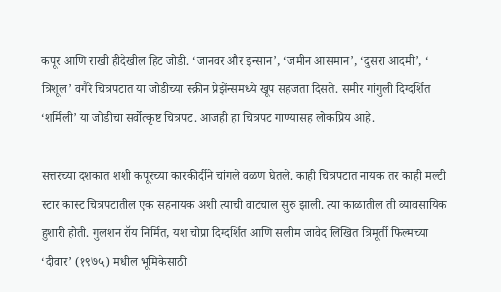कपूर आणि राखी हीदेखील हिट जोडी. ‘जानवर और इन्सान’, ‘जमीन आसमान’, ‘दुसरा आदमी’, ‘ त्रिशूल’ वगैरे चित्रपटात या जोडीच्या स्क्रीन प्रेझेंन्समध्ये खूप सहजता दिसते. समीर गांगुली दिग्दर्शित ‘शर्मिली’ या जोडीचा सर्वोत्कृष्ट चित्रपट. आजही हा चित्रपट गाण्यासह लोकप्रिय आहे.

सत्तरच्या दशकात शशी कपूरच्या कारकीर्दीने चांगले वळण घेतले. काही चित्रपटात नायक तर काही मल्टी स्टार कास्ट चित्रपटातील एक सहनायक अशी त्याची वाटचाल सुरु झाली. त्या काळातील ती व्यावसायिक हुशारी होती. गुलशन रॉय निर्मित, यश चोप्रा दिग्दर्शित आणि सलीम जावेद लिखित त्रिमूर्ती फिल्मच्या ‘दीवार’ (१९७५) मधील भूमिकेसाठी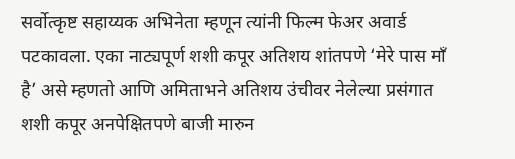सर्वोत्कृष्ट सहाय्यक अभिनेता म्हणून त्यांनी फिल्म फेअर अवार्ड पटकावला. एका नाट्यपूर्ण शशी कपूर अतिशय शांतपणे ‘मेरे पास माँ है’ असे म्हणतो आणि अमिताभने अतिशय उंचीवर नेलेल्या प्रसंगात शशी कपूर अनपेक्षितपणे बाजी मारुन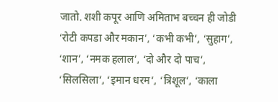जातो. शशी कपूर आणि अमिताभ बच्चन ही जोडी ‘रोटी कपडा और मकान’, ‘कभी कभी’, ‘सुहाग’, ‘शान’, ‘नमक हलाल’, ‘दो और दो पाच’, ‘सिलसिला’, ‘इमान धरम’, ‘त्रिशूल’, ‘काला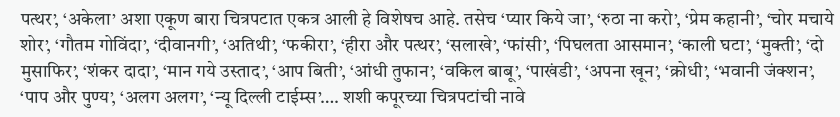पत्थर’, ‘अकेला’ अशा एकूण बारा चित्रपटात एकत्र आली हे विशेषच आहे. तसेच ‘प्यार किये जा’, ‘रुठा ना करो’, ‘प्रेम कहानी’, ‘चोर मचाये शोर’, ‘गौतम गोविंदा’, ‘दीवानगी’, ‘अतिथी’, ‘फकीरा’, ‘हीरा और पत्थर’, ‘सलाखे’, ‘फांसी’, ‘पिघलता आसमान’, ‘काली घटा’, ‘मुक्ती’, ‘दो मुसाफिर’, ‘शंकर दादा’, ‘मान गये उस्ताद’, ‘आप बिती’, ‘आंधी तुफान’, ‘वकिल बाबू’, ‘पाखंडी’, ‘अपना खून’, ‘क्रोधी’, ‘भवानी जंक्शन’, ‘पाप और पुण्य’, ‘अलग अलग’, ‘न्यू दिल्ली टाईम्स’…. शशी कपूरच्या चित्रपटांची नावे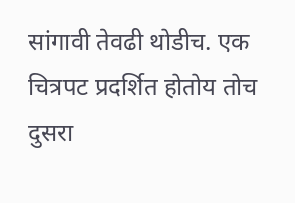सांगावी तेवढी थोडीच. एक चित्रपट प्रदर्शित होतोय तोच दुसरा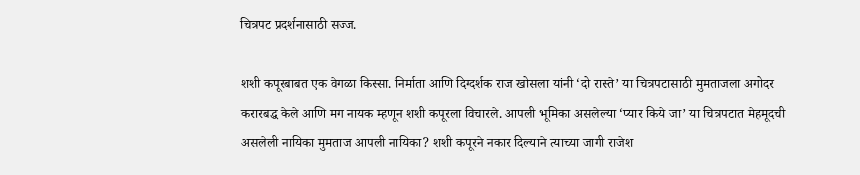चित्रपट प्रदर्शनासाठी सज्ज.

शशी कपूरबाबत एक वेगळा किस्सा. निर्माता आणि दिग्दर्शक राज खोसला यांनी ‘दो रास्ते’ या चित्रपटासाठी मुमताजला अगोदर करारबद्ध केले आणि मग नायक म्हणून शशी कपूरला विचारले. आपली भूमिका असलेल्या ‘प्यार किये जा’ या चित्रपटात मेहमूदची असलेली नायिका मुमताज आपली नायिका? शशी कपूरने नकार दिल्याने त्याच्या जागी राजेश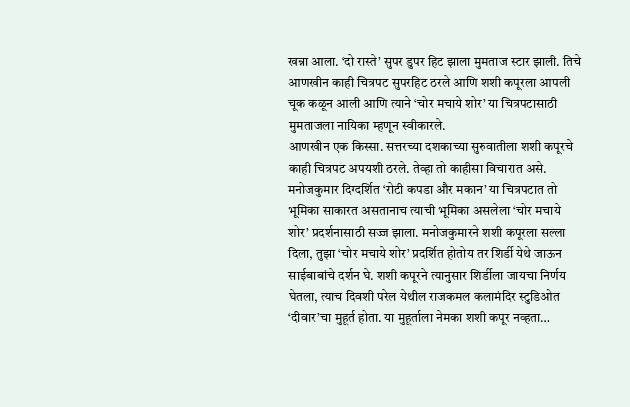खन्ना आला. ‘दो रास्ते’ सुपर डुपर हिट झाला मुमताज स्टार झाली. तिचे आणखीन काही चित्रपट सुपरहिट ठरले आणि शशी कपूरला आपली चूक कळून आली आणि त्याने ‘चोर मचाये शोर’ या चित्रपटासाठी मुमताजला नायिका म्हणून स्वीकारले.
आणखीन एक किस्सा. सत्तरच्या दशकाच्या सुरुवातीला शशी कपूरचे काही चित्रपट अपयशी ठरले. तेव्हा तो काहीसा विचारात असे. मनोजकुमार दिग्दर्शित ‘रोटी कपडा और मकान’ या चित्रपटात तो भूमिका साकारत असतानाच त्याची भूमिका असलेला ‘चोर मचाये शोर’ प्रदर्शनासाठी सज्ज झाला. मनोजकुमारने शशी कपूरला सल्ला दिला, तुझा ‘चोर मचाये शोर’ प्रदर्शित होतोय तर शिर्डी येथे जाऊन साईबाबांचे दर्शन घे. शशी कपूरने त्यानुसार शिर्डीला जायचा निर्णय घेतला, त्याच दिवशी परेल येथील राजकमल कलामंदिर स्टुडिओत ‘दीवार’चा मुहूर्त होता. या मुहूर्ताला नेमका शशी कपूर नव्हता…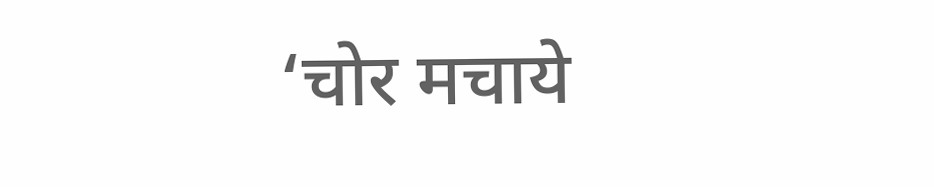‘चोर मचाये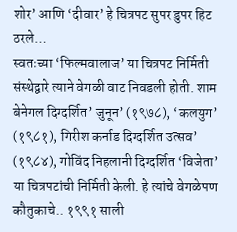शोर’ आणि ‘दीवार’ हे चित्रपट सुपर डुपर हिट ठरले…
स्वतःच्या ‘फिल्मवालाज’ या चित्रपट निर्मिती संस्थेद्वारे त्याने वेगळी वाट निवडली होती. शाम बेनेगल दिग्दर्शित’ जुनून’ (१९७८), ‘कलयुग’ (१९८१), गिरीश कर्नाड दिग्दर्शित उत्सव’ (१९८४), गोविंद निहलानी दिग्दर्शित ‘विजेता’ या चित्रपटांची निर्मिती केली. हे त्यांचे वेगळेपण कौतुकाचे.. १९९१ साली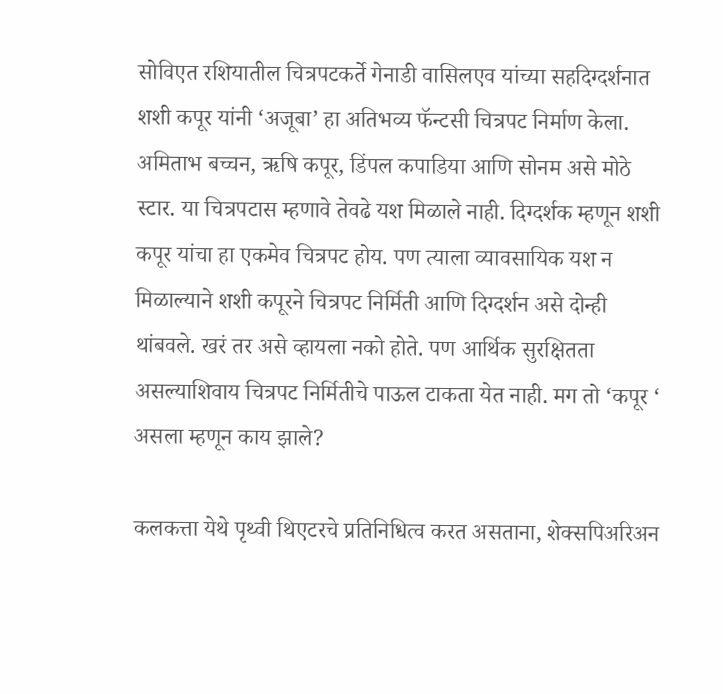सोविएत रशियातील चित्रपटकर्ते गेनाडी वासिलएव यांच्या सहदिग्दर्शनात शशी कपूर यांनी ‘अजूबा’ हा अतिभव्य फॅन्टसी चित्रपट निर्माण केला. अमिताभ बच्चन, ऋषि कपूर, डिंपल कपाडिया आणि सोनम असे मोठे स्टार. या चित्रपटास म्हणावे तेवढे यश मिळाले नाही. दिग्दर्शक म्हणून शशी कपूर यांचा हा एकमेव चित्रपट होय. पण त्याला व्यावसायिक यश न मिळाल्याने शशी कपूरने चित्रपट निर्मिती आणि दिग्दर्शन असे दोन्ही थांबवले. खरं तर असे व्हायला नको होते. पण आर्थिक सुरक्षितता असल्याशिवाय चित्रपट निर्मितीचे पाऊल टाकता येत नाही. मग तो ‘कपूर ‘ असला म्हणून काय झाले?

कलकत्ता येथे पृथ्वी थिएटरचे प्रतिनिधित्व करत असताना, शेक्सपिअरिअन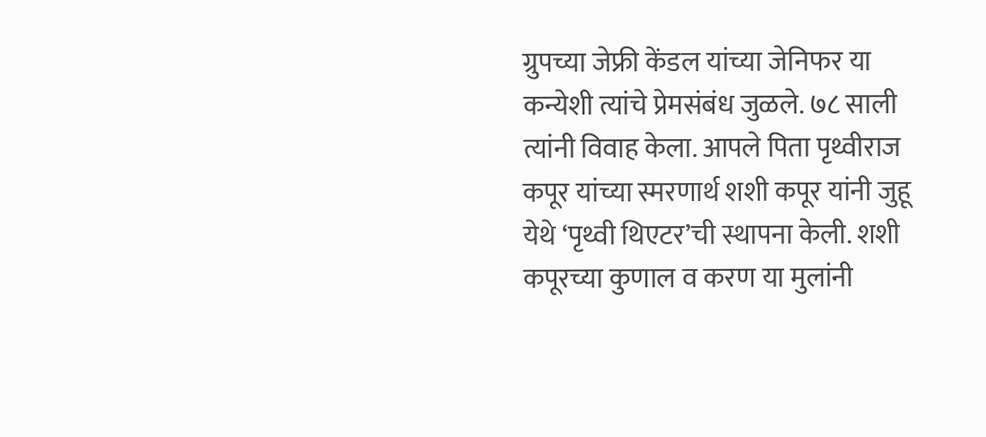ग्रुपच्या जेफ्री केंडल यांच्या जेनिफर या कन्येशी त्यांचे प्रेमसंबंध जुळले. ७८ साली त्यांनी विवाह केला. आपले पिता पृथ्वीराज कपूर यांच्या स्मरणार्थ शशी कपूर यांनी जुहू येथे ‘पृथ्वी थिएटर’ची स्थापना केली. शशी कपूरच्या कुणाल व करण या मुलांनी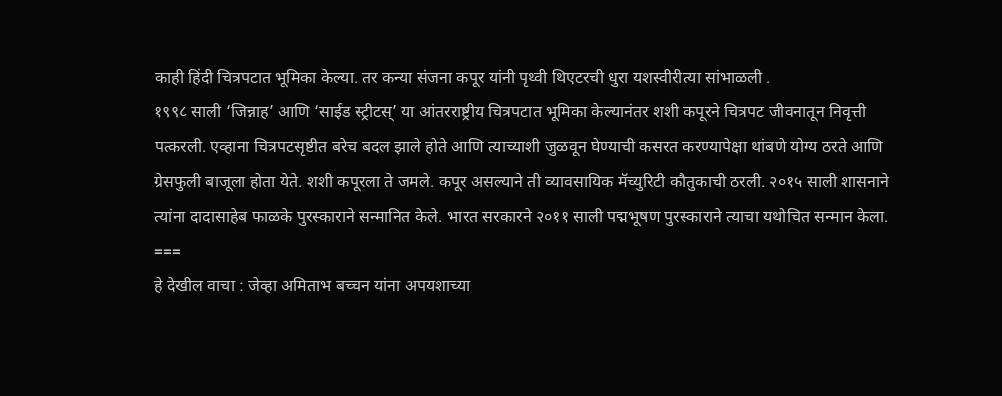काही हिंदी चित्रपटात भूमिका केल्या. तर कन्या संजना कपूर यांनी पृथ्वी थिएटरची धुरा यशस्वीरीत्या सांभाळली .
१९९८ साली ‘जिन्नाह’ आणि ‘साईड स्ट्रीटस्’ या आंतरराष्ट्रीय चित्रपटात भूमिका केल्यानंतर शशी कपूरने चित्रपट जीवनातून निवृत्ती पत्करली. एव्हाना चित्रपटसृष्टीत बरेच बदल झाले होते आणि त्याच्याशी जुळवून घेण्याची कसरत करण्यापेक्षा थांबणे योग्य ठरते आणि ग्रेसफुली बाजूला होता येते. शशी कपूरला ते जमले. कपूर असल्याने ती व्यावसायिक मॅच्युरिटी कौतुकाची ठरली. २०१५ साली शासनाने त्यांना दादासाहेब फाळके पुरस्काराने सन्मानित केले. भारत सरकारने २०११ साली पद्मभूषण पुरस्काराने त्याचा यथोचित सन्मान केला.
===
हे देखील वाचा : जेव्हा अमिताभ बच्चन यांना अपयशाच्या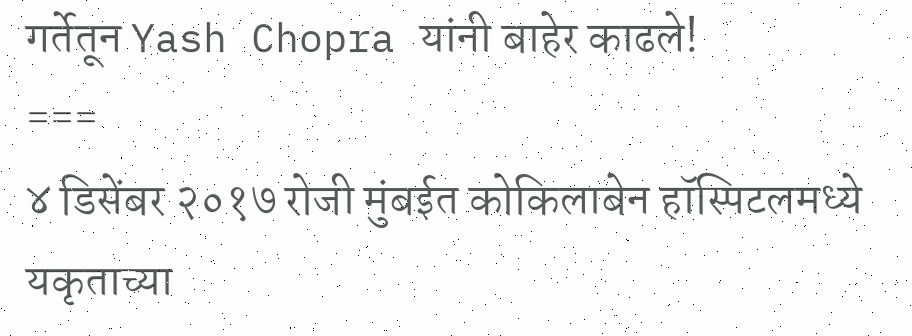गर्तेतून Yash Chopra यांनी बाहेर काढले!
===
४ डिसेंबर २०१७ रोजी मुंबईत कोकिलाबेन हॉस्पिटलमध्ये यकृताच्या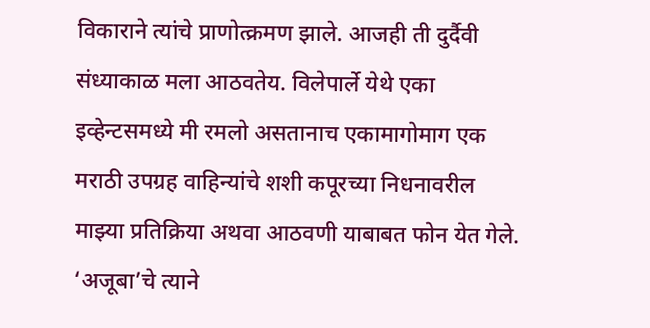विकाराने त्यांचे प्राणोत्क्रमण झाले. आजही ती दुर्दैवी संध्याकाळ मला आठवतेय. विलेपार्ले येथे एका इव्हेन्टसमध्ये मी रमलो असतानाच एकामागोमाग एक मराठी उपग्रह वाहिन्यांचे शशी कपूरच्या निधनावरील माझ्या प्रतिक्रिया अथवा आठवणी याबाबत फोन येत गेले. ‘अजूबा’चे त्याने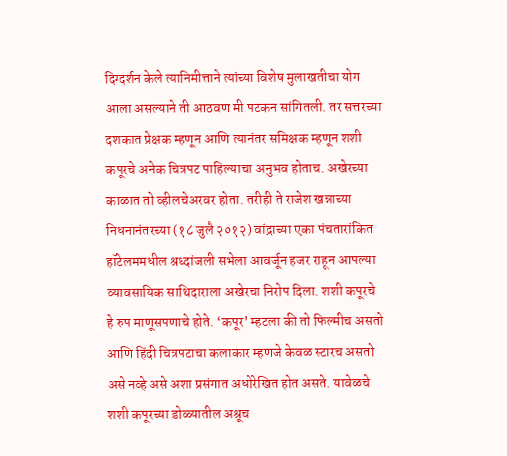दिग्दर्शन केले त्यानिमीत्ताने त्यांच्या विशेष मुलाखतीचा योग आला असल्याने ती आठवण मी पटकन सांगितली. तर सत्तरच्या दशकात प्रेक्षक म्हणून आणि त्यानंतर समिक्षक म्हणून शशी कपूरचे अनेक चित्रपट पाहिल्याचा अनुभव होताच. अखेरच्या काळात तो व्हीलचेअरवर होता. तरीही ते राजेश खन्नाच्या निधनानंतरच्या (१८ जुलै २०१२) वांद्राच्या एका पंचतारांकित हॉटेलममधील श्रध्दांजली सभेला आवर्जून हजर राहून आपल्या व्यावसायिक साथिदाराला अखेरचा निरोप दिला. शशी कपूरचे हे रुप माणूसपणाचे होते. ‘कपूर’ म्हटला की तो फिल्मीच असतो आणि हिंदी चित्रपटाचा कलाकार म्हणजे केवळ स्टारच असतो असे नव्हे असे अशा प्रसंगात अधोरेखित होत असते. यावेळचे शशी कपूरच्या डोळ्यातील अश्रूच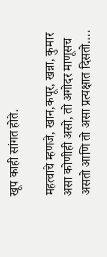खूप काही सांगत होते.

महत्वाचे म्हणजे, खान,कपूर, खन्ना, कुमार असा कोणीही असो, तो अगोदर माणूसच असतो आणि तो असा प्रत्यक्षात दिसतो….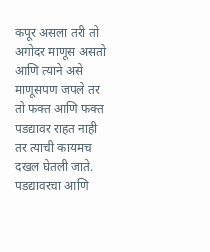कपूर असला तरी तो अगोदर माणूस असतो आणि त्याने असे माणूसपण जपले तर तो फक्त आणि फक्त पडद्यावर राहत नाही तर त्याची कायमच दखल घेतली जाते. पडद्यावरचा आणि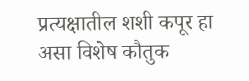प्रत्यक्षातील शशी कपूर हा असा विशेष कौतुक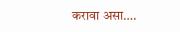करावा असा….